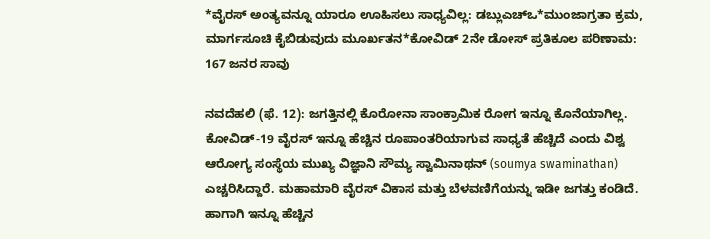*ವೈರಸ್‌ ಅಂತ್ಯವನ್ನೂ ಯಾರೂ ಊಹಿಸಲು ಸಾಧ್ಯವಿಲ್ಲ: ಡಬ್ಲುಎಚ್‌ಒ*ಮುಂಜಾಗ್ರತಾ ಕ್ರಮ, ಮಾರ್ಗಸೂಚಿ ಕೈಬಿಡುವುದು ಮೂರ್ಖತನ*ಕೋವಿಡ್‌ 2ನೇ ಡೋಸ್‌ ಪ್ರತಿಕೂಲ ಪರಿಣಾಮ: 167 ಜನರ ಸಾವು

ನವದೆಹಲಿ (ಫೆ. 12): ಜಗತ್ತಿನಲ್ಲಿ ಕೊರೋನಾ ಸಾಂಕ್ರಾಮಿಕ ರೋಗ ಇನ್ನೂ ಕೊನೆಯಾಗಿಲ್ಲ. ಕೋವಿಡ್‌-19 ವೈರಸ್‌ ಇನ್ನೂ ಹೆಚ್ಚಿನ ರೂಪಾಂತರಿಯಾಗುವ ಸಾಧ್ಯತೆ ಹೆಚ್ಚಿದೆ ಎಂದು ವಿಶ್ವ ಆರೋಗ್ಯ ಸಂಸ್ಥೆಯ ಮುಖ್ಯ ವಿಜ್ಞಾನಿ ಸೌಮ್ಯ ಸ್ವಾಮಿನಾಥನ್‌ (soumya swaminathan) ಎಚ್ಚರಿಸಿದ್ದಾರೆ. ಮಹಾಮಾರಿ ವೈರಸ್‌ ವಿಕಾಸ ಮತ್ತು ಬೆಳವಣಿಗೆಯನ್ನು ಇಡೀ ಜಗತ್ತು ಕಂಡಿದೆ. ಹಾಗಾಗಿ ಇನ್ನೂ ಹೆಚ್ಚಿನ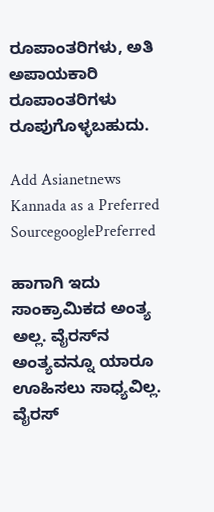ರೂಪಾಂತರಿಗಳು, ಅತಿ ಅಪಾಯಕಾರಿ ರೂಪಾಂತರಿಗಳು ರೂಪುಗೊಳ್ಳಬಹುದು.

Add Asianetnews Kannada as a Preferred SourcegooglePreferred

ಹಾಗಾಗಿ ಇದು ಸಾಂಕ್ರಾಮಿಕದ ಅಂತ್ಯ ಅಲ್ಲ. ವೈರಸ್‌ನ ಅಂತ್ಯವನ್ನೂ ಯಾರೂ ಊಹಿಸಲು ಸಾಧ್ಯವಿಲ್ಲ. ವೈರಸ್‌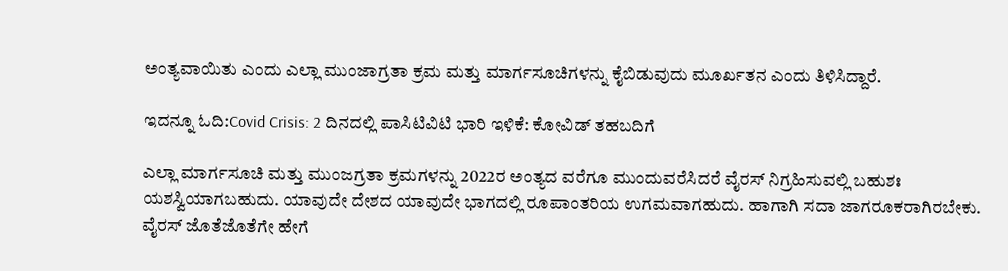ಅಂತ್ಯವಾಯಿತು ಎಂದು ಎಲ್ಲಾ ಮುಂಜಾಗ್ರತಾ ಕ್ರಮ ಮತ್ತು ಮಾರ್ಗಸೂಚಿಗಳನ್ನು ಕೈಬಿಡುವುದು ಮೂರ್ಖತನ ಎಂದು ತಿಳಿಸಿದ್ದಾರೆ.

ಇದನ್ನೂ ಓದಿ:Covid Crisis: 2 ದಿನದಲ್ಲಿ ಪಾಸಿಟಿವಿಟಿ ಭಾರಿ ಇಳಿಕೆ: ಕೋವಿಡ್‌ ತಹಬದಿಗೆ

ಎಲ್ಲಾ ಮಾರ್ಗಸೂಚಿ ಮತ್ತು ಮುಂಜಗ್ರತಾ ಕ್ರಮಗಳನ್ನು 2022ರ ಅಂತ್ಯದ ವರೆಗೂ ಮುಂದುವರೆಸಿದರೆ ವೈರಸ್‌ ನಿಗ್ರಹಿಸುವಲ್ಲಿ ಬಹುಶಃ ಯಶಸ್ವಿಯಾಗಬಹುದು. ಯಾವುದೇ ದೇಶದ ಯಾವುದೇ ಭಾಗದಲ್ಲಿ ರೂಪಾಂತರಿಯ ಉಗಮವಾಗಹುದು. ಹಾಗಾಗಿ ಸದಾ ಜಾಗರೂಕರಾಗಿರಬೇಕು. ವೈರಸ್‌ ಜೊತೆಜೊತೆಗೇ ಹೇಗೆ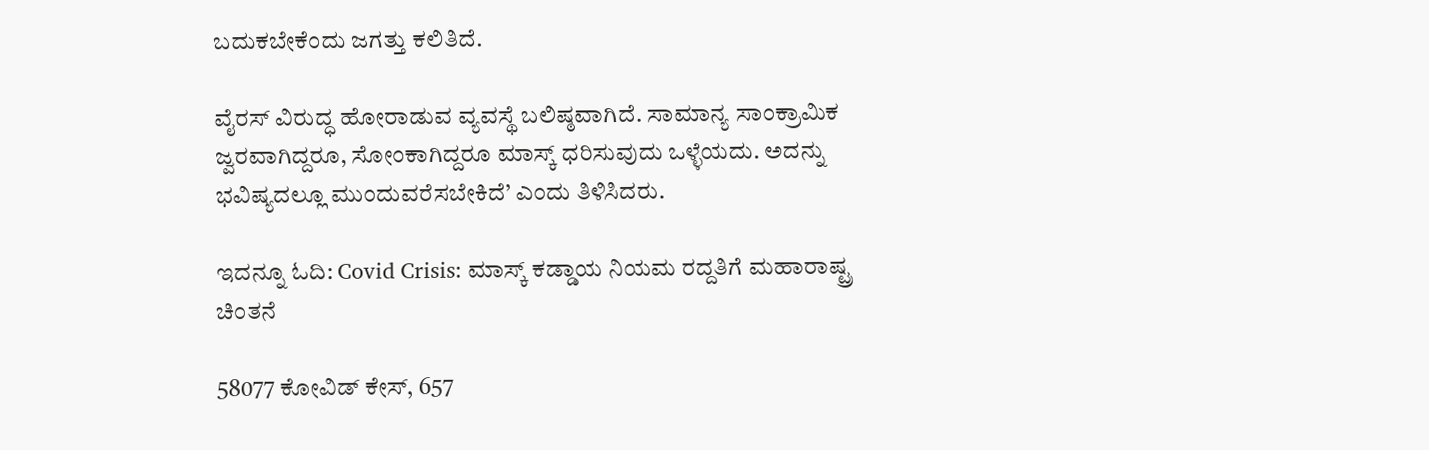ಬದುಕಬೇಕೆಂದು ಜಗತ್ತು ಕಲಿತಿದೆ.

ವೈರಸ್‌ ವಿರುದ್ಧ ಹೋರಾಡುವ ವ್ಯವಸ್ಥೆ ಬಲಿಷ್ಠವಾಗಿದೆ. ಸಾಮಾನ್ಯ ಸಾಂಕ್ರಾಮಿಕ ಜ್ವರವಾಗಿದ್ದರೂ, ಸೋಂಕಾಗಿದ್ದರೂ ಮಾಸ್ಕ್‌ ಧರಿಸುವುದು ಒಳ್ಳೆಯದು. ಅದನ್ನು ಭವಿಷ್ಯದಲ್ಲೂ ಮುಂದುವರೆಸಬೇಕಿದೆ’ ಎಂದು ತಿಳಿಸಿದರು.

ಇದನ್ನೂ ಓದಿ: Covid Crisis: ಮಾಸ್ಕ್‌ ಕಡ್ಡಾಯ ನಿಯಮ ರದ್ದತಿಗೆ ಮಹಾರಾಷ್ಟ್ರ ಚಿಂತನೆ

58077 ಕೋವಿಡ್‌ ಕೇಸ್‌, 657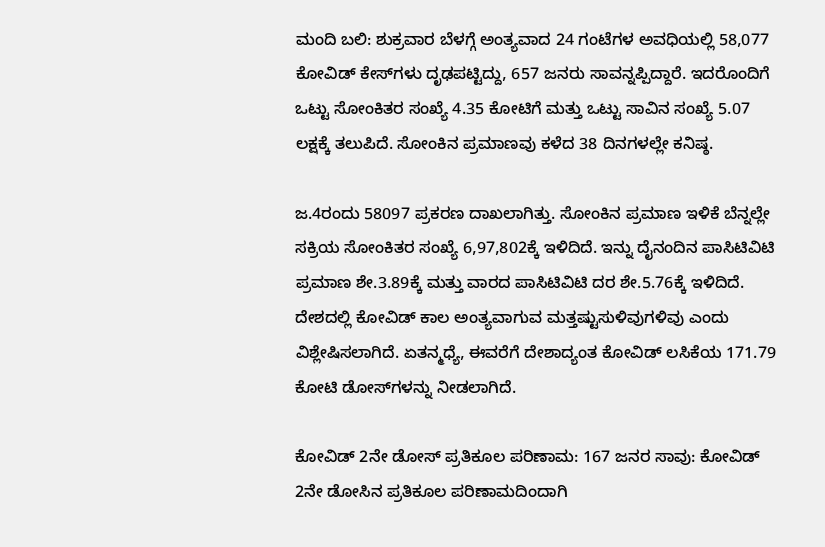ಮಂದಿ ಬಲಿ: ಶುಕ್ರವಾರ ಬೆಳಗ್ಗೆ ಅಂತ್ಯವಾದ 24 ಗಂಟೆಗಳ ಅವಧಿಯಲ್ಲಿ 58,077 ಕೋವಿಡ್‌ ಕೇಸ್‌ಗಳು ದೃಢಪಟ್ಟಿದ್ದು, 657 ಜನರು ಸಾವನ್ನಪ್ಪಿದ್ದಾರೆ. ಇದರೊಂದಿಗೆ ಒಟ್ಟು ಸೋಂಕಿತರ ಸಂಖ್ಯೆ 4.35 ಕೋಟಿಗೆ ಮತ್ತು ಒಟ್ಟು ಸಾವಿನ ಸಂಖ್ಯೆ 5.07 ಲಕ್ಷಕ್ಕೆ ತಲುಪಿದೆ. ಸೋಂಕಿನ ಪ್ರಮಾಣವು ಕಳೆದ 38 ದಿನಗಳಲ್ಲೇ ಕನಿಷ್ಠ.

ಜ.4ರಂದು 58097 ಪ್ರಕರಣ ದಾಖಲಾಗಿತ್ತು. ಸೋಂಕಿನ ಪ್ರಮಾಣ ಇಳಿಕೆ ಬೆನ್ನಲ್ಲೇ ಸಕ್ರಿಯ ಸೋಂಕಿತರ ಸಂಖ್ಯೆ 6,97,802ಕ್ಕೆ ಇಳಿದಿದೆ. ಇನ್ನು ದೈನಂದಿನ ಪಾಸಿಟಿವಿಟಿ ಪ್ರಮಾಣ ಶೇ.3.89ಕ್ಕೆ ಮತ್ತು ವಾರದ ಪಾಸಿಟಿವಿಟಿ ದರ ಶೇ.5.76ಕ್ಕೆ ಇಳಿದಿದೆ. ದೇಶದಲ್ಲಿ ಕೋವಿಡ್‌ ಕಾಲ ಅಂತ್ಯವಾಗುವ ಮತ್ತಷ್ಟುಸುಳಿವುಗಳಿವು ಎಂದು ವಿಶ್ಲೇಷಿಸಲಾಗಿದೆ. ಏತನ್ಮಧ್ಯೆ, ಈವರೆಗೆ ದೇಶಾದ್ಯಂತ ಕೋವಿಡ್‌ ಲಸಿಕೆಯ 171.79 ಕೋಟಿ ಡೋಸ್‌ಗಳನ್ನು ನೀಡಲಾಗಿದೆ.

ಕೋವಿಡ್‌ 2ನೇ ಡೋಸ್‌ ಪ್ರತಿಕೂಲ ಪರಿಣಾಮ: 167 ಜನರ ಸಾವು: ಕೋವಿಡ್‌ 2ನೇ ಡೋಸಿನ ಪ್ರತಿಕೂಲ ಪರಿಣಾಮದಿಂದಾಗಿ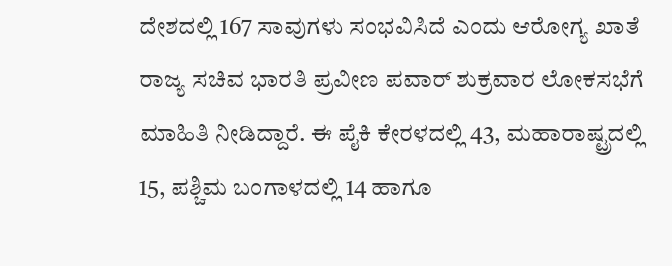ದೇಶದಲ್ಲಿ 167 ಸಾವುಗಳು ಸಂಭವಿಸಿದೆ ಎಂದು ಆರೋಗ್ಯ ಖಾತೆ ರಾಜ್ಯ ಸಚಿವ ಭಾರತಿ ಪ್ರವೀಣ ಪವಾರ್‌ ಶುಕ್ರವಾರ ಲೋಕಸಭೆಗೆ ಮಾಹಿತಿ ನೀಡಿದ್ದಾರೆ. ಈ ಪೈಕಿ ಕೇರಳದಲ್ಲಿ 43, ಮಹಾರಾಷ್ಟ್ರದಲ್ಲಿ 15, ಪಶ್ಚಿಮ ಬಂಗಾಳದಲ್ಲಿ 14 ಹಾಗೂ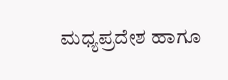ಮಧ್ಯಪ್ರದೇಶ ಹಾಗೂ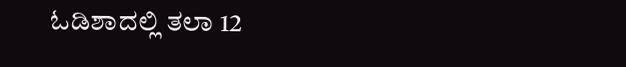ಓಡಿಶಾದಲ್ಲಿ ತಲಾ 12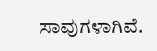ಸಾವುಗಳಾಗಿವೆ.